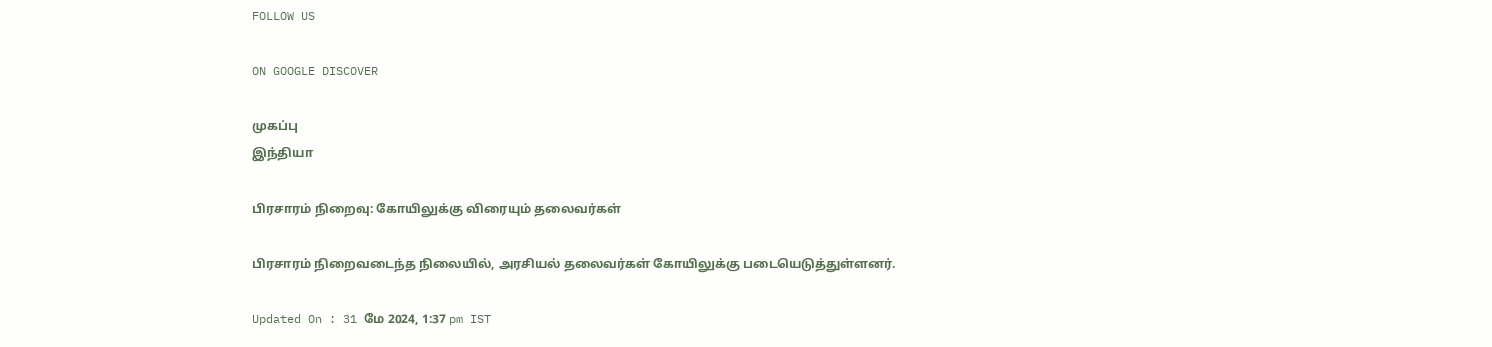FOLLOW US

ON GOOGLE DISCOVER

முகப்பு
இந்தியா

பிரசாரம் நிறைவு: கோயிலுக்கு விரையும் தலைவர்கள்

பிரசாரம் நிறைவடைந்த நிலையில், அரசியல் தலைவர்கள் கோயிலுக்கு படையெடுத்துள்ளனர்.

Updated On : 31 மே 2024, 1:37 pm IST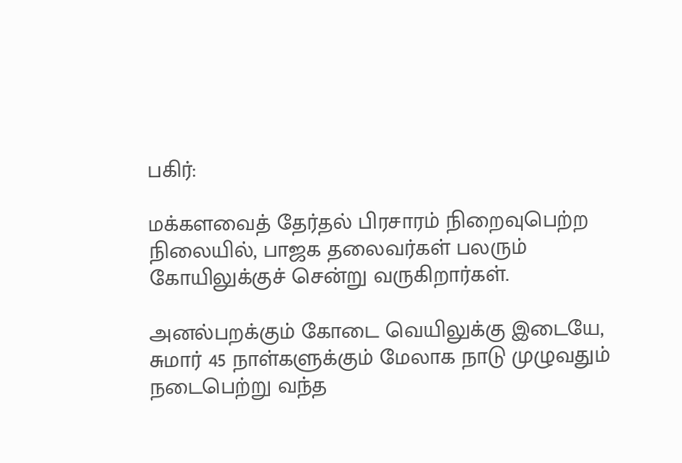பகிர்:

மக்களவைத் தேர்தல் பிரசாரம் நிறைவுபெற்ற நிலையில், பாஜக தலைவர்கள் பலரும் கோயிலுக்குச் சென்று வருகிறார்கள்.

அனல்பறக்கும் கோடை வெயிலுக்கு இடையே, சுமார் 45 நாள்களுக்கும் மேலாக நாடு முழுவதும் நடைபெற்று வந்த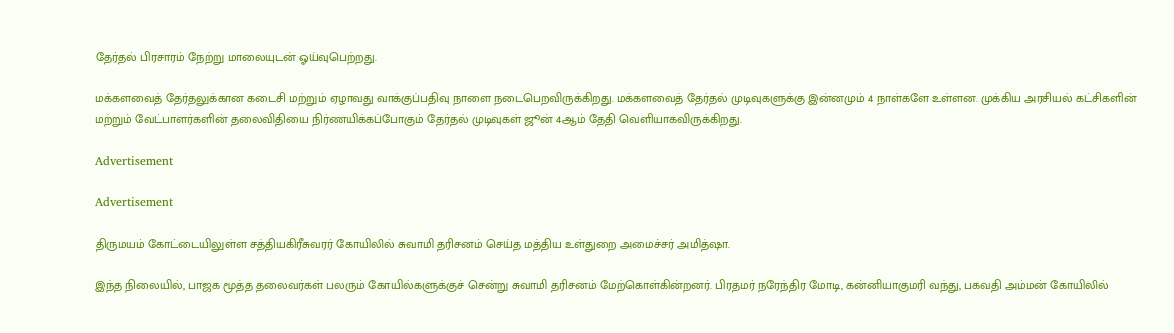தேர்தல் பிரசாரம் நேற்று மாலையுடன் ஓய்வுபெற்றது.

மக்களவைத் தேர்தலுக்கான கடைசி மற்றும் ஏழாவது வாக்குப்பதிவு நாளை நடைபெறவிருக்கிறது. மக்களவைத் தேர்தல் முடிவுகளுக்கு இன்னமும் 4 நாள்களே உள்ளன. முக்கிய அரசியல் கட்சிகளின் மற்றும் வேட்பாளர்களின் தலைவிதியை நிர்ணயிக்கப்போகும் தேர்தல் முடிவுகள் ஜூன் 4ஆம் தேதி வெளியாகவிருக்கிறது.

Advertisement

Advertisement

திருமயம் கோட்டையிலுள்ள சத்தியகிரீசுவரர் கோயிலில் சுவாமி தரிசனம் செய்த மத்திய உள்துறை அமைச்சர் அமித்ஷா.

இந்த நிலையில், பாஜக மூத்த தலைவர்கள் பலரும் கோயில்களுக்குச் சென்று சுவாமி தரிசனம் மேற்கொள்கின்றனர். பிரதமர் நரேந்திர மோடி, கன்னியாகுமரி வந்து, பகவதி அம்மன் கோயிலில்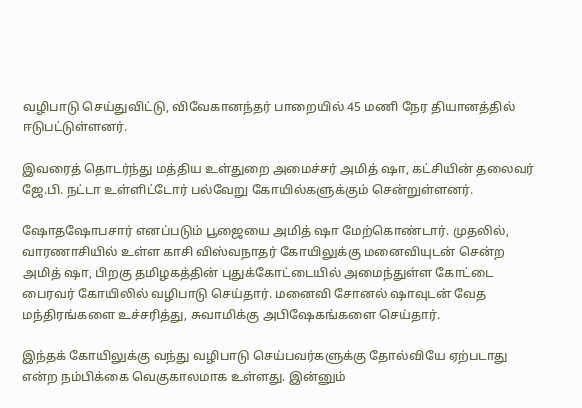வழிபாடு செய்துவிட்டு, விவேகானந்தர் பாறையில் 45 மணி நேர தியானத்தில் ஈடுபட்டுள்ளனர்.

இவரைத் தொடர்ந்து மத்திய உள்துறை அமைச்சர் அமித் ஷா, கட்சியின் தலைவர் ஜே.பி. நட்டா உள்ளிட்டோர் பல்வேறு கோயில்களுக்கும் சென்றுள்ளனர்.

ஷோதஷோபசார் எனப்படும் பூஜையை அமித் ஷா மேற்கொண்டார். முதலில், வாரணாசியில் உள்ள காசி விஸ்வநாதர் கோயிலுக்கு மனைவியுடன் சென்ற அமித் ஷா, பிறகு தமிழகத்தின் புதுக்கோட்டையில் அமைந்துள்ள கோட்டை பைரவர் கோயிலில் வழிபாடு செய்தார். மனைவி சோனல் ஷாவுடன் வேத மந்திரங்களை உச்சரித்து, சுவாமிக்கு அபிஷேகங்களை செய்தார்.

இந்தக் கோயிலுக்கு வந்து வழிபாடு செய்பவர்களுக்கு தோல்வியே ஏற்படாது என்ற நம்பிக்கை வெகுகாலமாக உள்ளது. இன்னும்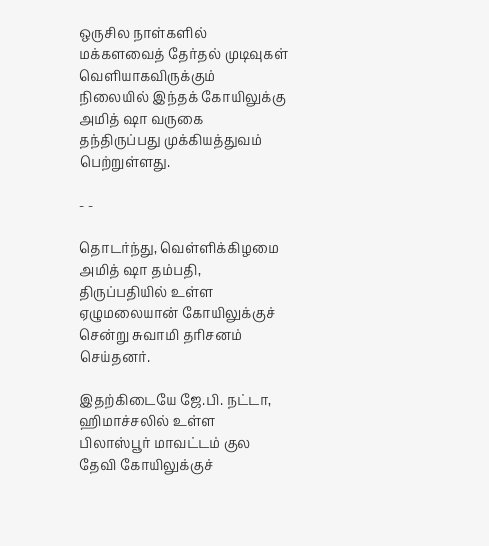ஒருசில நாள்களில் மக்களவைத் தேர்தல் முடிவுகள் வெளியாகவிருக்கும் நிலையில் இந்தக் கோயிலுக்கு அமித் ஷா வருகை தந்திருப்பது முக்கியத்துவம் பெற்றுள்ளது.

- -

தொடர்ந்து, வெள்ளிக்கிழமை அமித் ஷா தம்பதி, திருப்பதியில் உள்ள ஏழுமலையான் கோயிலுக்குச் சென்று சுவாமி தரிசனம் செய்தனர்.

இதற்கிடையே ஜே.பி. நட்டா, ஹிமாச்சலில் உள்ள பிலாஸ்பூர் மாவட்டம் குல தேவி கோயிலுக்குச்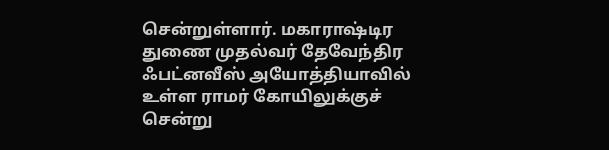சென்றுள்ளார். மகாராஷ்டிர துணை முதல்வர் தேவேந்திர ஃபட்னவீஸ் அயோத்தியாவில் உள்ள ராமர் கோயிலுக்குச் சென்று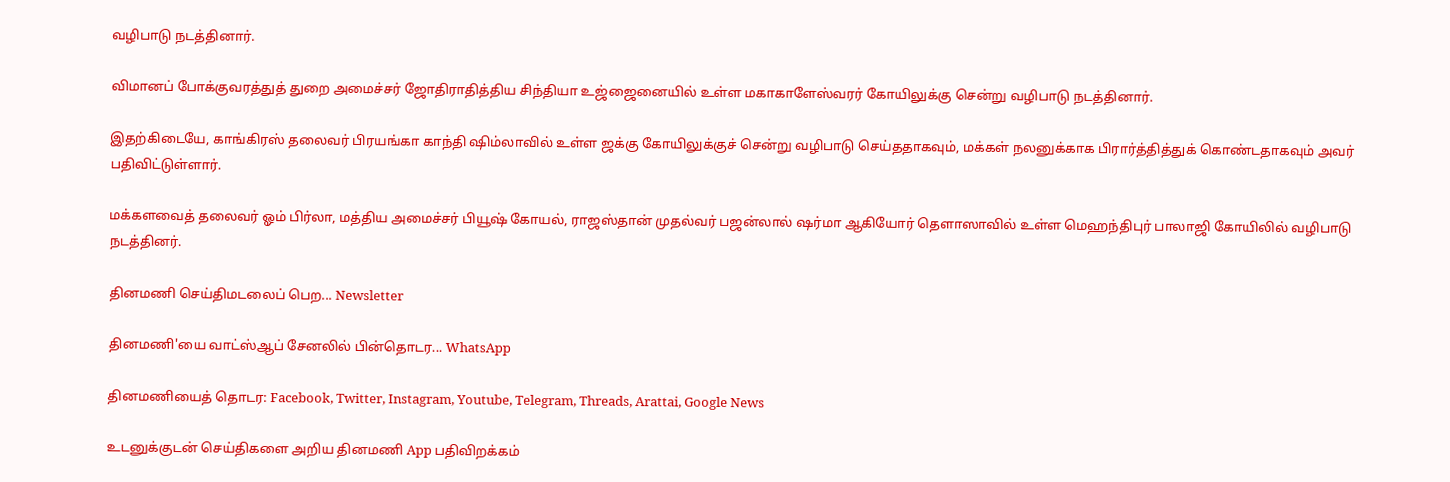வழிபாடு நடத்தினார்.

விமானப் போக்குவரத்துத் துறை அமைச்சர் ஜோதிராதித்திய சிந்தியா உஜ்ஜைனையில் உள்ள மகாகாளேஸ்வரர் கோயிலுக்கு சென்று வழிபாடு நடத்தினார்.

இதற்கிடையே, காங்கிரஸ் தலைவர் பிரயங்கா காந்தி ஷிம்லாவில் உள்ள ஜக்கு கோயிலுக்குச் சென்று வழிபாடு செய்ததாகவும், மக்கள் நலனுக்காக பிரார்த்தித்துக் கொண்டதாகவும் அவர் பதிவிட்டுள்ளார்.

மக்களவைத் தலைவர் ஓம் பிர்லா, மத்திய அமைச்சர் பியூஷ் கோயல், ராஜஸ்தான் முதல்வர் பஜன்லால் ஷர்மா ஆகியோர் தெளாஸாவில் உள்ள மெஹந்திபுர் பாலாஜி கோயிலில் வழிபாடு நடத்தினர்.

தினமணி செய்திமடலைப் பெற... Newsletter

தினமணி'யை வாட்ஸ்ஆப் சேனலில் பின்தொடர... WhatsApp

தினமணியைத் தொடர: Facebook, Twitter, Instagram, Youtube, Telegram, Threads, Arattai, Google News

உடனுக்குடன் செய்திகளை அறிய தினமணி App பதிவிறக்கம்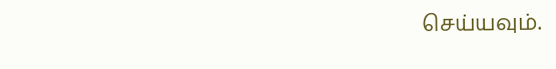செய்யவும்.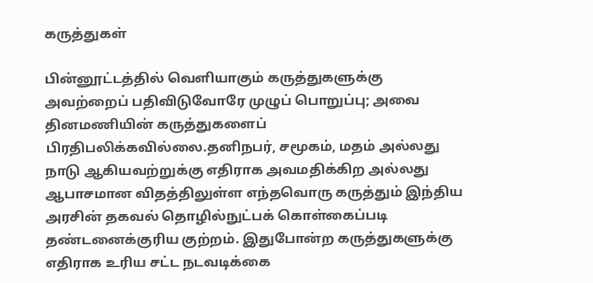கருத்துகள்

பின்னூட்டத்தில் வெளியாகும் கருத்துகளுக்கு அவற்றைப் பதிவிடுவோரே முழுப் பொறுப்பு; அவை தினமணியின் கருத்துகளைப் பிரதிபலிக்கவில்லை.தனிநபர், சமூகம், மதம் அல்லது நாடு ஆகியவற்றுக்கு எதிராக அவமதிக்கிற அல்லது ஆபாசமான விதத்திலுள்ள எந்தவொரு கருத்தும் இந்திய அரசின் தகவல் தொழில்நுட்பக் கொள்கைப்படி தண்டனைக்குரிய குற்றம். இதுபோன்ற கருத்துகளுக்கு எதிராக உரிய சட்ட நடவடிக்கை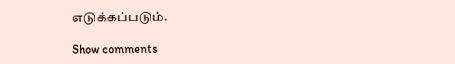எடுக்கப்படும்.

Show comments